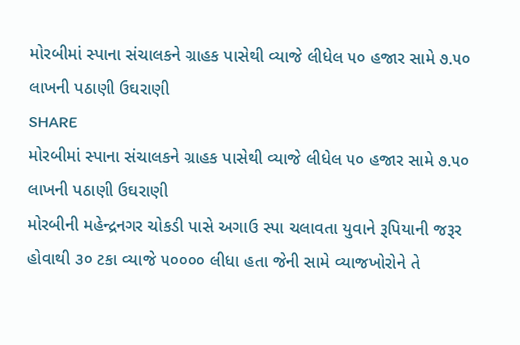મોરબીમાં સ્પાના સંચાલકને ગ્રાહક પાસેથી વ્યાજે લીધેલ ૫૦ હજાર સામે ૭.૫૦ લાખની પઠાણી ઉઘરાણી
SHARE
મોરબીમાં સ્પાના સંચાલકને ગ્રાહક પાસેથી વ્યાજે લીધેલ ૫૦ હજાર સામે ૭.૫૦ લાખની પઠાણી ઉઘરાણી
મોરબીની મહેન્દ્રનગર ચોકડી પાસે અગાઉ સ્પા ચલાવતા યુવાને રૂપિયાની જરૂર હોવાથી ૩૦ ટકા વ્યાજે ૫૦૦૦૦ લીધા હતા જેની સામે વ્યાજખોરોને તે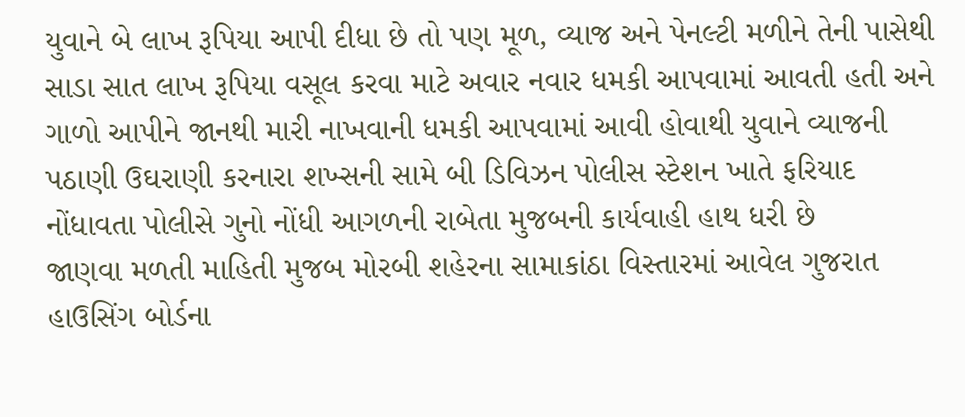યુવાને બે લાખ રૂપિયા આપી દીધા છે તો પણ મૂળ, વ્યાજ અને પેનલ્ટી મળીને તેની પાસેથી સાડા સાત લાખ રૂપિયા વસૂલ કરવા માટે અવાર નવાર ધમકી આપવામાં આવતી હતી અને ગાળો આપીને જાનથી મારી નાખવાની ધમકી આપવામાં આવી હોવાથી યુવાને વ્યાજની પઠાણી ઉઘરાણી કરનારા શખ્સની સામે બી ડિવિઝન પોલીસ સ્ટેશન ખાતે ફરિયાદ નોંધાવતા પોલીસે ગુનો નોંધી આગળની રાબેતા મુજબની કાર્યવાહી હાથ ધરી છે
જાણવા મળતી માહિતી મુજબ મોરબી શહેરના સામાકાંઠા વિસ્તારમાં આવેલ ગુજરાત હાઉસિંગ બોર્ડના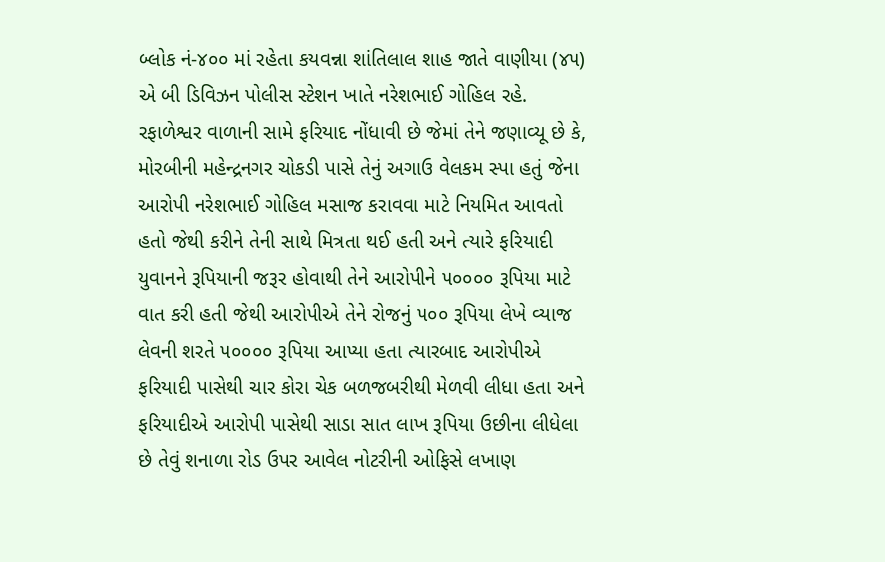બ્લોક નં-૪૦૦ માં રહેતા કયવન્ના શાંતિલાલ શાહ જાતે વાણીયા (૪૫) એ બી ડિવિઝન પોલીસ સ્ટેશન ખાતે નરેશભાઈ ગોહિલ રહે. રફાળેશ્વર વાળાની સામે ફરિયાદ નોંધાવી છે જેમાં તેને જણાવ્યૂ છે કે, મોરબીની મહેન્દ્રનગર ચોકડી પાસે તેનું અગાઉ વેલકમ સ્પા હતું જેના આરોપી નરેશભાઈ ગોહિલ મસાજ કરાવવા માટે નિયમિત આવતો હતો જેથી કરીને તેની સાથે મિત્રતા થઈ હતી અને ત્યારે ફરિયાદી યુવાનને રૂપિયાની જરૂર હોવાથી તેને આરોપીને ૫૦૦૦૦ રૂપિયા માટે વાત કરી હતી જેથી આરોપીએ તેને રોજનું ૫૦૦ રૂપિયા લેખે વ્યાજ લેવની શરતે ૫૦૦૦૦ રૂપિયા આપ્યા હતા ત્યારબાદ આરોપીએ ફરિયાદી પાસેથી ચાર કોરા ચેક બળજબરીથી મેળવી લીધા હતા અને ફરિયાદીએ આરોપી પાસેથી સાડા સાત લાખ રૂપિયા ઉછીના લીધેલા છે તેવું શનાળા રોડ ઉપર આવેલ નોટરીની ઓફિસે લખાણ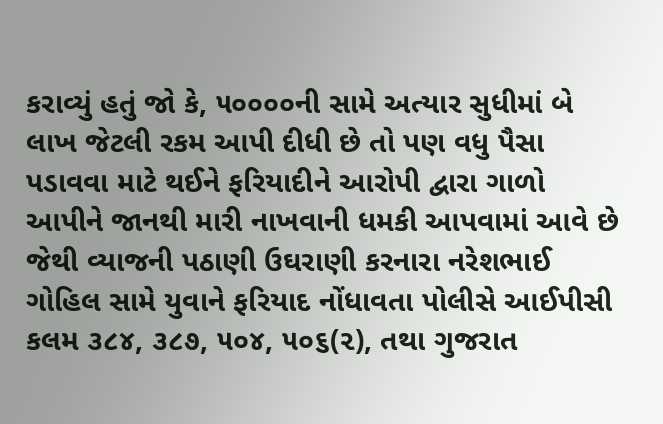કરાવ્યું હતું જો કે, ૫૦૦૦૦ની સામે અત્યાર સુધીમાં બે લાખ જેટલી રકમ આપી દીધી છે તો પણ વધુ પૈસા પડાવવા માટે થઈને ફરિયાદીને આરોપી દ્વારા ગાળો આપીને જાનથી મારી નાખવાની ધમકી આપવામાં આવે છે જેથી વ્યાજની પઠાણી ઉઘરાણી કરનારા નરેશભાઈ ગોહિલ સામે યુવાને ફરિયાદ નોંધાવતા પોલીસે આઈપીસી કલમ ૩૮૪, ૩૮૭, ૫૦૪, ૫૦૬(૨), તથા ગુજરાત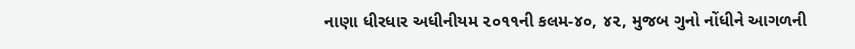નાણા ધીરધાર અધીનીયમ ૨૦૧૧ની કલમ-૪૦, ૪૨, મુજબ ગુનો નોંધીને આગળની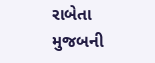રાબેતા મુજબની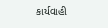કાર્યવાહી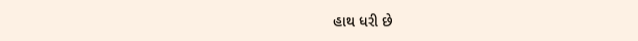હાથ ધરી છે